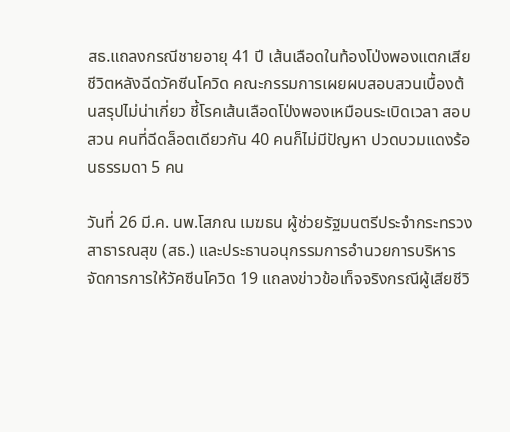สธ.แถลงกรณีชายอายุ 41 ปี เส้นเลือดในท้องโป่งพองแตกเสียชีวิตหลังฉีดวัคซีนโควิด คณะกรรมการเผยผบสอบสวนเบื้องต้นสรุปไม่น่าเกี่ยว ชี้โรคเส้นเลือดโป่งพองเหมือนระเบิดเวลา สอบสวน คนที่ฉีดล็อตเดียวกัน 40 คนก็ไม่มีปัญหา ปวดบวมแดงร้อนธรรมดา 5 คน

วันที่ 26 มี.ค. นพ.โสภณ เมฆธน ผู้ช่วยรัฐมนตรีประจำกระทรวงสาธารณสุข (สธ.) และประธานอนุกรรมการอำนวยการบริหารจัดการการให้วัคซีนโควิด 19 แถลงข่าวข้อเท็จจริงกรณีผู้เสียชีวิ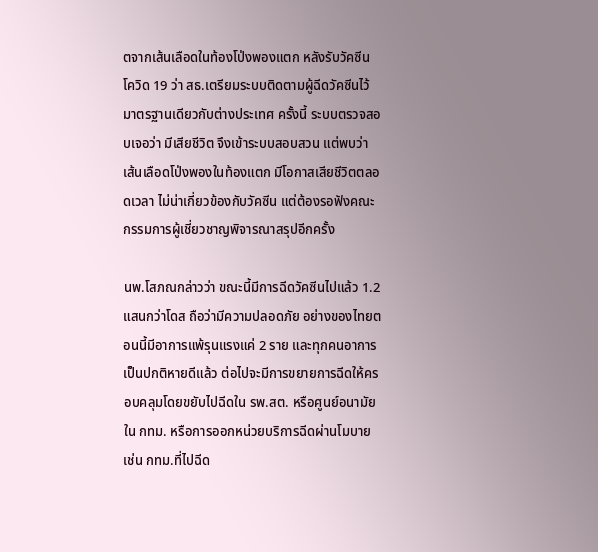ตจากเส้นเลือดในท้องโป่งพองแตก หลังรับวัคซีนโควิด 19 ว่า สธ.เตรียมระบบติดตามผู้ฉีดวัคซีนไว้มาตรฐานเดียวกับต่างประเทศ ครั้งนี้ ระบบตรวจสอบเจอว่า มีเสียชีวิต จึงเข้าระบบสอบสวน แต่พบว่า เส้นเลือดโป่งพองในท้องแตก มีโอกาสเสียชีวิตตลอดเวลา ไม่น่าเกี่ยวข้องกับวัคซีน แต่ต้องรอฟังคณะกรรมการผู้เชี่ยวชาญพิจารณาสรุปอีกครั้ง

นพ.โสภณกล่าวว่า ขณะนี้มีการฉีดวัคซีนไปแล้ว 1.2 แสนกว่าโดส ถือว่ามีความปลอดภัย อย่างของไทยตอนนี้มีอาการแพ้รุนแรงแค่ 2 ราย และทุกคนอาการเป็นปกติหายดีแล้ว ต่อไปจะมีการขยายการฉีดให้ครอบคลุมโดยขยับไปฉีดใน รพ.สต. หรือศูนย์อนามัยใน กทม. หรือการออกหน่วยบริการฉีดผ่านโมบาย เช่น กทม.ที่ไปฉีด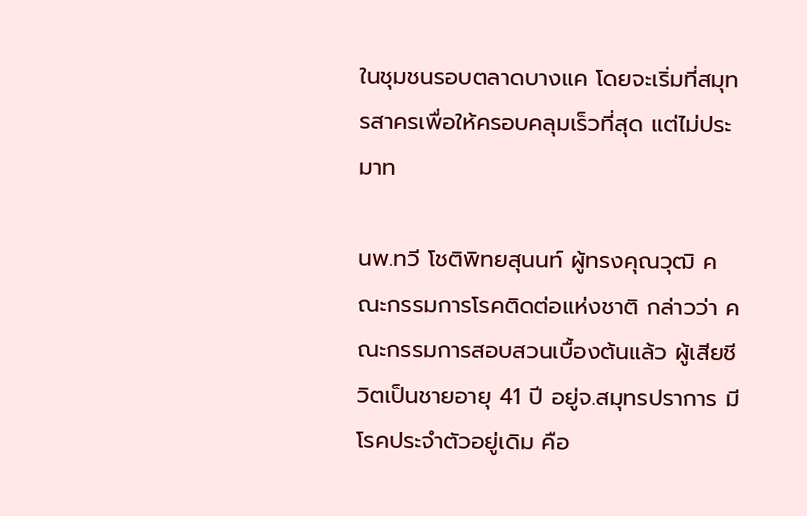ในชุมชนรอบตลาดบางแค โดยจะเริ่มที่สมุทรสาครเพื่อให้ครอบคลุมเร็วที่สุด แต่ไม่ประมาท

นพ.ทวี โชติพิทยสุนนท์ ผู้ทรงคุณวุฒิ คณะกรรมการโรคติดต่อแห่งชาติ กล่าวว่า คณะกรรมการสอบสวนเบื้องต้นแล้ว ผู้เสียชีวิตเป็นชายอายุ 41 ปี อยู่จ.สมุทรปราการ มีโรคประจำตัวอยู่เดิม คือ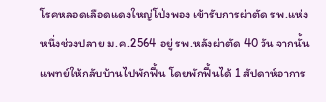โรคหลอดเลือดแดงใหญ่โป่งพอง เข้ารับการผ่าตัด รพ.แห่งหนึ่งช่วงปลาย ม.ค.2564 อยู่ รพ.หลังผ่าตัด 40 วัน จากนั้นแพทย์ให้กลับบ้านไปพักฟื้น โดยพักฟื้นได้ 1 สัปดาห์อาการ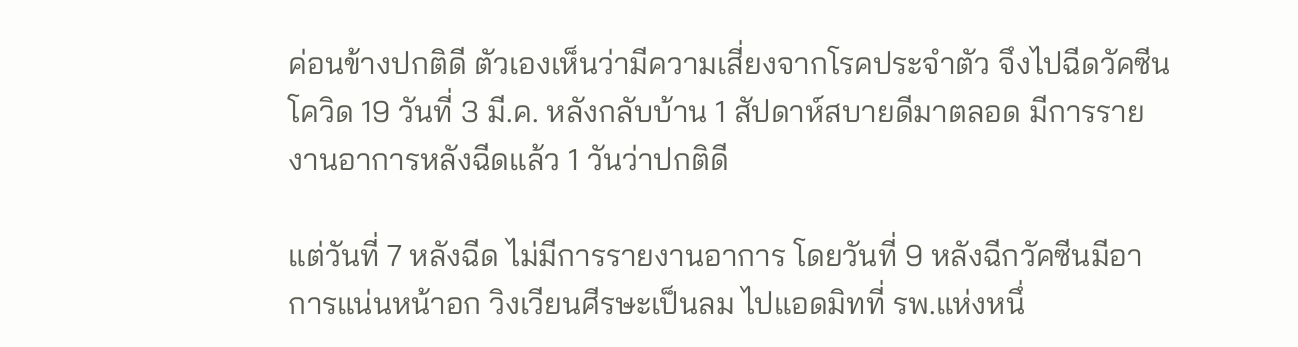ค่อนข้างปกติดี ตัวเองเห็นว่ามีความเสี่ยงจากโรคประจำตัว จึงไปฉีดวัคซีนโควิด 19 วันที่ 3 มี.ค. หลังกลับบ้าน 1 สัปดาห์สบายดีมาตลอด มีการรายงานอาการหลังฉีดแล้ว 1 วันว่าปกติดี

แต่วันที่ 7 หลังฉีด ไม่มีการรายงานอาการ โดยวันที่ 9 หลังฉีกวัคซีนมีอาการแน่นหน้าอก วิงเวียนศีรษะเป็นลม ไปแอดมิทที่ รพ.แห่งหนึ่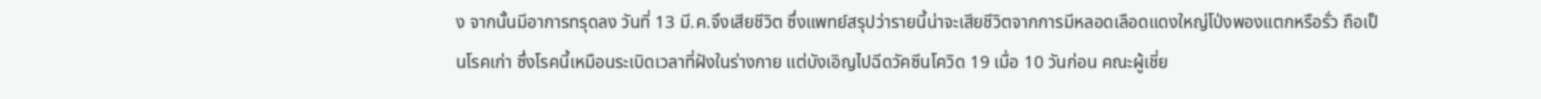ง จากนั้นมีอาการทรุดลง วันที่ 13 มี.ค.จึงเสียชีวิต ซึ่งแพทย์สรุปว่ารายนี้น่าจะเสียชีวิตจากการมีหลอดเลือดแดงใหญ่โป่งพองแตกหรือรั่ว ถือเป็นโรคเก่า ซึ่งโรคนี้เหมือนระเบิดเวลาที่ฝังในร่างกาย แต่บังเอิญไปฉีดวัคซีนโควิด 19 เมื่อ 10 วันก่อน คณะผู้เชี่ย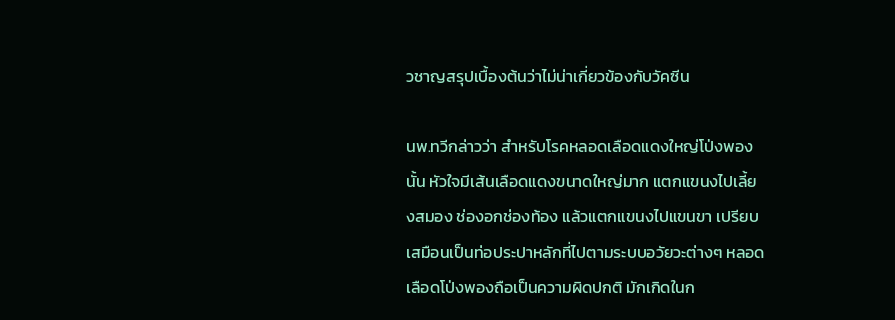วชาญสรุปเบื้องต้นว่าไม่น่าเกี่ยวข้องกับวัคซีน

นพ.ทวีกล่าวว่า สำหรับโรคหลอดเลือดแดงใหญ่โป่งพองนั้น หัวใจมีเส้นเลือดแดงขนาดใหญ่มาก แตกแขนงไปเลี้ยงสมอง ช่องอกช่องท้อง แล้วแตกแขนงไปแขนขา เปรียบเสมือนเป็นท่อประปาหลักที่ไปตามระบบอวัยวะต่างๆ หลอดเลือดโป่งพองถือเป็นความผิดปกติ มักเกิดในก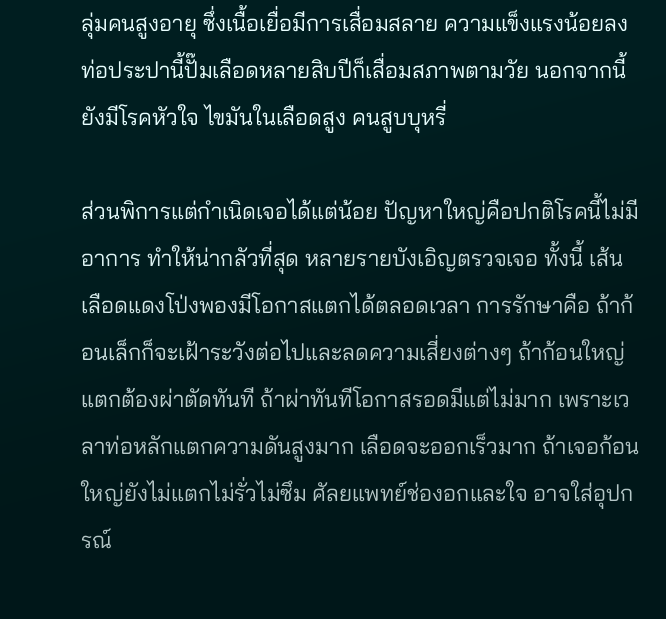ลุ่มคนสูงอายุ ซึ่งเนื้อเยื่อมีการเสื่อมสลาย ความแข็งแรงน้อยลง ท่อประปานี้ปั๊มเลือดหลายสิบปีก็เสื่อมสภาพตามวัย นอกจากนี้ ยังมีโรคหัวใจ ไขมันในเลือดสูง คนสูบบุหรี่

ส่วนพิการแต่กำเนิดเจอได้แต่น้อย ปัญหาใหญ่คือปกติโรคนี้ไม่มีอาการ ทำให้น่ากลัวที่สุด หลายรายบังเอิญตรวจเจอ ทั้งนี้ เส้นเลือดแดงโป่งพองมีโอกาสแตกได้ตลอดเวลา การรักษาคือ ถ้าก้อนเล็กก็จะเฝ้าระวังต่อไปและลดความเสี่ยงต่างๆ ถ้าก้อนใหญ่แตกต้องผ่าตัดทันที ถ้าผ่าทันทีโอกาสรอดมีแต่ไม่มาก เพราะเวลาท่อหลักแตกความดันสูงมาก เลือดจะออกเร็วมาก ถ้าเจอก้อนใหญ่ยังไม่แตกไม่รั่วไม่ซึม ศัลยแพทย์ช่องอกและใจ อาจใส่อุปกรณ์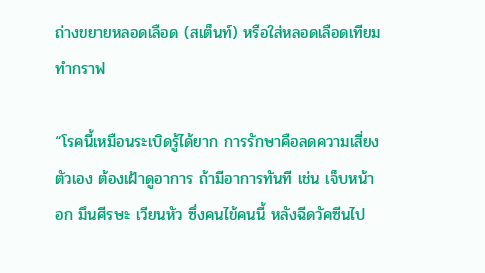ถ่างขยายหลอดเลือด (สเต็นท์) หรือใส่หลอดเลือดเทียมทำกราฟ

“โรคนี้เหมือนระเบิดรู้ได้ยาก การรักษาคือลดความเสี่ยงตัวเอง ต้องเฝ้าดูอาการ ถ้ามีอาการทันที เช่น เจ็บหน้าอก มึนศีรษะ เวียนหัว ซึ่งคนไข้คนนี้ หลังฉีดวัคซีนไป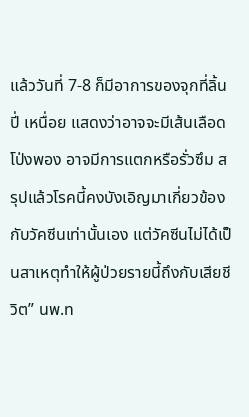แล้ววันที่ 7-8 ก็มีอาการของจุกที่ลิ้นปี่ เหนื่อย แสดงว่าอาจจะมีเส้นเลือดโป่งพอง อาจมีการแตกหรือรั่วซึม สรุปแล้วโรคนี้คงบังเอิญมาเกี่ยวข้องกับวัคซีนเท่านั้นเอง แต่วัคซีนไม่ได้เป็นสาเหตุทำให้ผู้ป่วยรายนี้ถึงกับเสียชีวิต” นพ.ท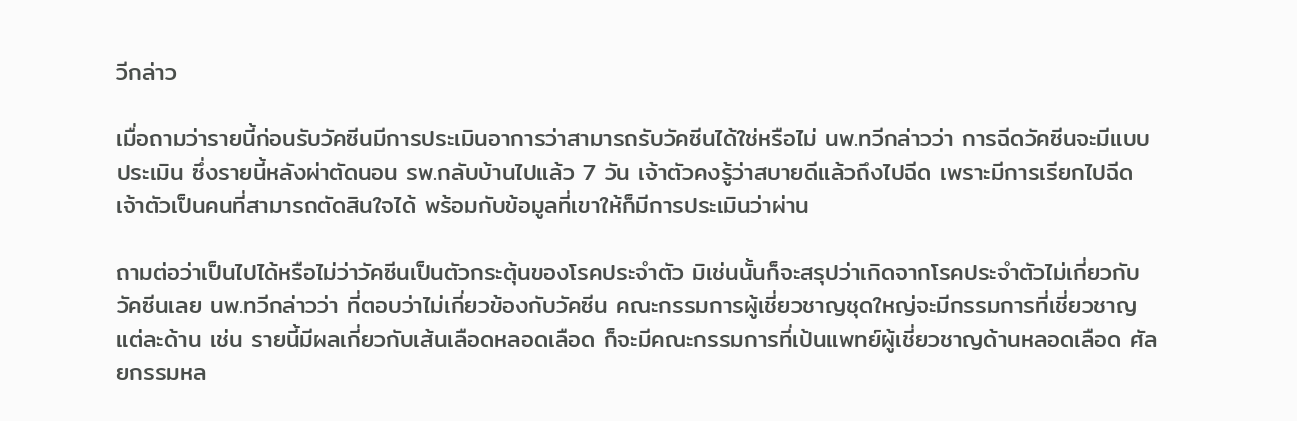วีกล่าว

เมื่อถามว่ารายนี้ก่อนรับวัคซีนมีการประเมินอาการว่าสามารถรับวัคซีนได้ใช่หรือไม่ นพ.ทวีกล่าวว่า การฉีดวัคซีนจะมีแบบประเมิน ซึ่งรายนี้หลังผ่าตัดนอน รพ.กลับบ้านไปแล้ว 7 วัน เจ้าตัวคงรู้ว่าสบายดีแล้วถึงไปฉีด เพราะมีการเรียกไปฉีด เจ้าตัวเป็นคนที่สามารถตัดสินใจได้ พร้อมกับข้อมูลที่เขาให้ก็มีการประเมินว่าผ่าน

ถามต่อว่าเป็นไปได้หรือไม่ว่าวัคซีนเป็นตัวกระตุ้นของโรคประจำตัว มิเช่นนั้นก็จะสรุปว่าเกิดจากโรคประจำตัวไม่เกี่ยวกับวัคซีนเลย นพ.ทวีกล่าวว่า ที่ตอบว่าไม่เกี่ยวข้องกับวัคซีน คณะกรรมการผู้เชี่ยวชาญชุดใหญ่จะมีกรรมการที่เชี่ยวชาญแต่ละด้าน เช่น รายนี้มีผลเกี่ยวกับเส้นเลือดหลอดเลือด ก็จะมีคณะกรรมการที่เป้นแพทย์ผู้เชี่ยวชาญด้านหลอดเลือด ศัลยกรรมหล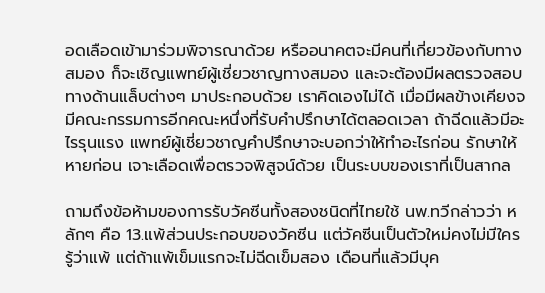อดเลือดเข้ามาร่วมพิจารณาด้วย หรืออนาคตจะมีคนที่เกี่ยวข้องกับทางสมอง ก็จะเชิญแพทย์ผู้เชี่ยวชาญทางสมอง และจะต้องมีผลตรวจสอบทางด้านแล็บต่างๆ มาประกอบด้วย เราคิดเองไม่ได้ เมื่อมีผลข้างเคียงจมีคณะกรรมการอีกคณะหนึ่งที่รับคำปรึกษาได้ตลอดเวลา ถ้าฉีดแล้วมีอะไรรุนแรง แพทย์ผู้เชี่ยวชาญคำปรึกษาจะบอกว่าให้ทำอะไรก่อน รักษาให้หายก่อน เจาะเลือดเพื่อตรวจพิสูจน์ด้วย เป็นระบบของเราที่เป็นสากล

ถามถึงข้อห้ามของการรับวัคซีนทั้งสองชนิดที่ไทยใช้ นพ.ทวีกล่าวว่า หลักๆ คือ 13.แพ้ส่วนประกอบของวัคซีน แต่วัคซีนเป็นตัวใหม่คงไม่มีใครรู้ว่าแพ้ แต่ถ้าแพ้เข็มแรกจะไม่ฉีดเข็มสอง เดือนที่แล้วมีบุค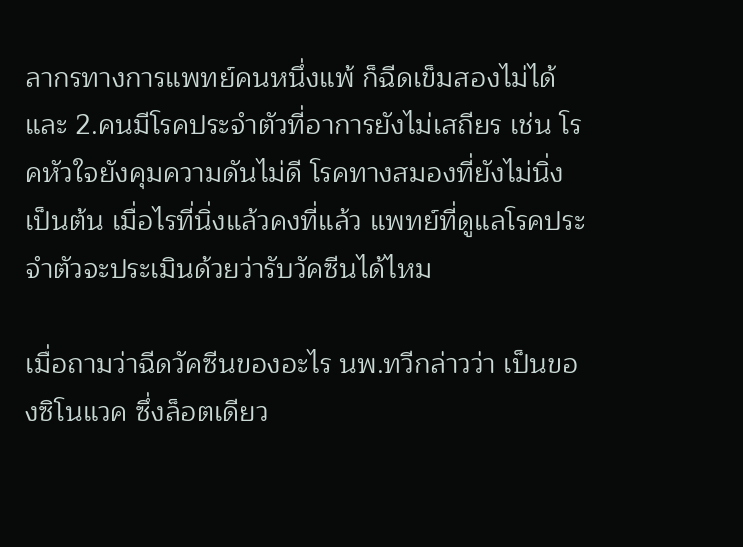ลากรทางการแพทย์คนหนึ่งแพ้ ก็ฉีดเข็มสองไม่ได้ และ 2.คนมีโรคประจำตัวที่อาการยังไม่เสถียร เช่น โรคหัวใจยังคุมความดันไม่ดี โรคทางสมองที่ยังไม่นิ่ง เป็นต้น เมื่อไรที่นิ่งแล้วคงที่แล้ว แพทย์ที่ดูแลโรคประจำตัวจะประเมินด้วยว่ารับวัคซีนได้ไหม

เมื่อถามว่าฉีดวัคซีนของอะไร นพ.ทวีกล่าวว่า เป็นของซิโนแวค ซึ่งล็อตเดียว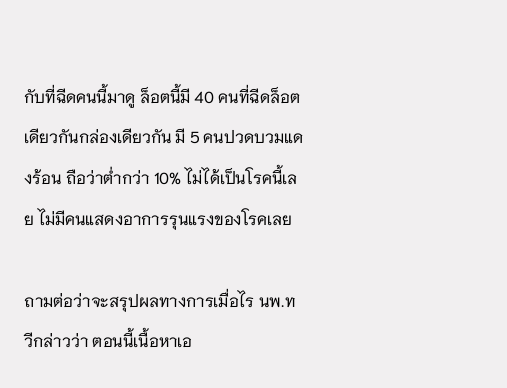กับที่ฉีดคนนี้มาดู ล็อตนี้มี 40 คนที่ฉีดล็อตเดียวกันกล่องเดียวกัน มี 5 คนปวดบวมแดงร้อน ถือว่าต่ำกว่า 10% ไม่ได้เป็นโรคนี้เลย ไม่มีคนแสดงอาการรุนแรงของโรคเลย

ถามต่อว่าจะสรุปผลทางการเมื่อไร นพ.ทวีกล่าวว่า ตอนนี้เนื้อหาเอ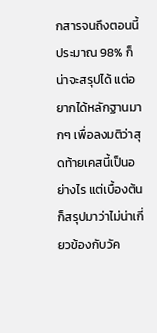กสารจนถึงตอนนี้ประมาณ 98% ก็น่าจะสรุปได้ แต่อยากได้หลักฐานมากๆ เพื่อลงมติว่าสุดท้ายเคสนี้เป็นอย่างไร แต่เบื้องต้นก็สรุปมาว่าไม่น่าเกี่ยวข้องกับวัค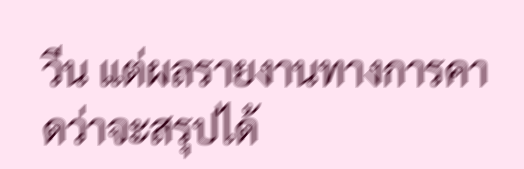วีน แต่ผลรายงานทางการคาดว่าจะสรุปได้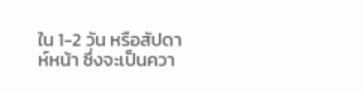ใน 1-2 วัน หรือสัปดาห์หน้า ซึ่งจะเป็นควา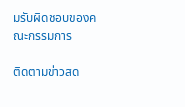มรับผิดชอบของคณะกรรมการ

ติดตามข่าวสด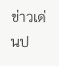ข่าวเด่นป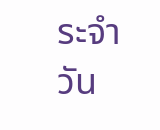ระจำวัน